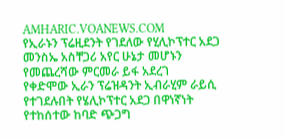AMHARIC.VOANEWS.COM
የኢራኑን ፕሬዚደንት የገደለው የሂሊኮፕተር አደጋ መንስኤ አስቸጋሪ አየር ሁኔታ መሆኑን የመጨረሻው ምርመራ ይፋ አደረገ
የቀድሞው ኢራን ፕሬዝዳንት ኢብራሂም ራይሲ የተገደሉበት የሄሊኮፕተር አደጋ በዋነኛነት የተከሰተው ከባድ ጭጋግ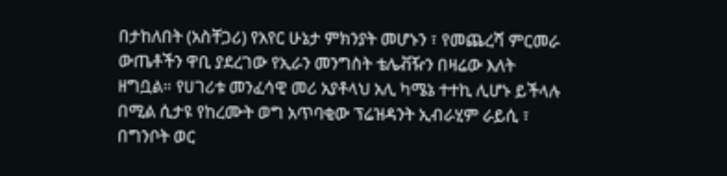በታከለበት (አስቸጋሪ) የአየር ሁኔታ ምክንያት መሆኑን ፣ የመጨረሻ ምርመራ ውጤቶችን ዋቢ ያደረገው የኢራን መንግስት ቴሌቭዥን በዛሬው እለት ዘግቧል። የሀገሪቱ መንፈሳዊ መሪ አያቶላህ አሊ ካሜኔ ተተኪ ሊሆኑ ይችላሉ በሚል ሲታዩ የከረሙት ወግ አጥባቂው ፕሬዝዳንት ኢብራሂም ራይሲ ፣ በግንቦት ወር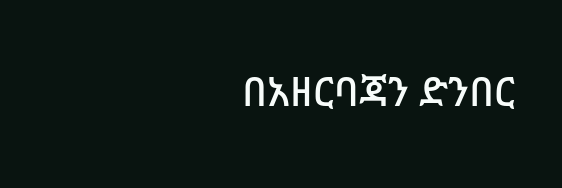በአዘርባጃን ድንበር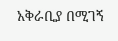አቅራቢያ በሚገኝ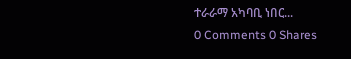ተራራማ አካባቢ ነበር...
0 Comments 0 Shares